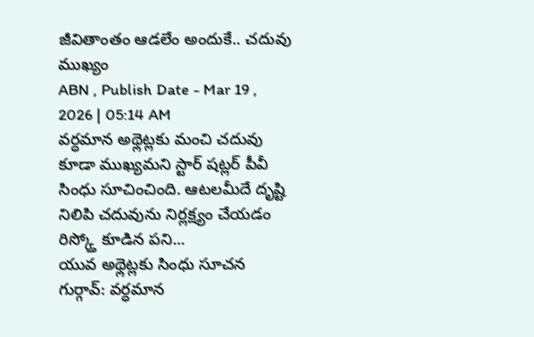జీవితాంతం ఆడలేం అందుకే.. చదువు ముఖ్యం
ABN , Publish Date - Mar 19 , 2026 | 05:14 AM
వర్ధమాన అథ్లెట్లకు మంచి చదువు కూడా ముఖ్యమని స్టార్ షట్లర్ పీవీ సింధు సూచించింది. ఆటలమీదే దృష్టి నిలిపి చదువును నిర్లక్ష్యం చేయడం రిస్క్తో కూడిన పని...
యువ అథ్లెట్లకు సింధు సూచన
గుర్గావ్: వర్ధమాన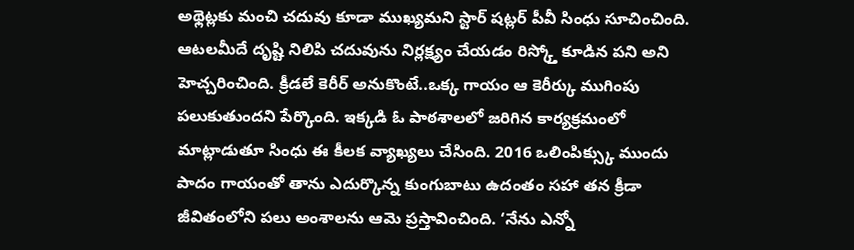అథ్లెట్లకు మంచి చదువు కూడా ముఖ్యమని స్టార్ షట్లర్ పీవీ సింధు సూచించింది. ఆటలమీదే దృష్టి నిలిపి చదువును నిర్లక్ష్యం చేయడం రిస్క్తో కూడిన పని అని హెచ్చరించింది. క్రీడలే కెరీర్ అనుకొంటే..ఒక్క గాయం ఆ కెరీర్కు ముగింపు పలుకుతుందని పేర్కొంది. ఇక్కడి ఓ పాఠశాలలో జరిగిన కార్యక్రమంలో మాట్లాడుతూ సింధు ఈ కీలక వ్యాఖ్యలు చేసింది. 2016 ఒలింపిక్స్కు ముందు పాదం గాయంతో తాను ఎదుర్కొన్న కుంగుబాటు ఉదంతం సహా తన క్రీడా జీవితంలోని పలు అంశాలను ఆమె ప్రస్తావించింది. ‘నేను ఎన్నో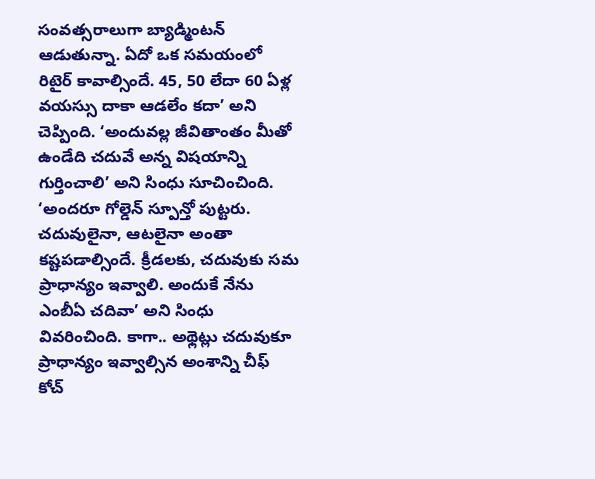సంవత్సరాలుగా బ్యాడ్మింటన్ ఆడుతున్నా. ఏదో ఒక సమయంలో రిటైర్ కావాల్సిందే. 45, 50 లేదా 60 ఏళ్ల వయస్సు దాకా ఆడలేం కదా’ అని చెప్పింది. ‘అందువల్ల జీవితాంతం మీతో ఉండేది చదువే అన్న విషయాన్ని గుర్తించాలి’ అని సింధు సూచించింది. ‘అందరూ గోల్డెన్ స్పూన్తో పుట్టరు. చదువులైనా, ఆటలైనా అంతా కష్టపడాల్సిందే. క్రీడలకు, చదువుకు సమ ప్రాధాన్యం ఇవ్వాలి. అందుకే నేను ఎంబీఏ చదివా’ అని సింధు వివరించింది. కాగా.. అథ్లెట్లు చదువుకూ ప్రాధాన్యం ఇవ్వాల్సిన అంశాన్ని చీఫ్ కోచ్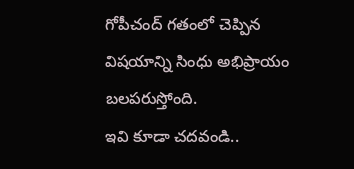గోపీచంద్ గతంలో చెప్పిన విషయాన్ని సింధు అభిప్రాయం బలపరుస్తోంది.
ఇవి కూడా చదవండి..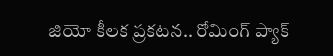జియో కీలక ప్రకటన.. రోమింగ్ ప్యాక్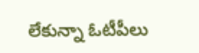లేకున్నా ఓటీపీలు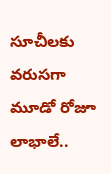సూచీలకు వరుసగా మూడో రోజూ లాభాలే..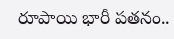రూపాయి భారీ పతనం..